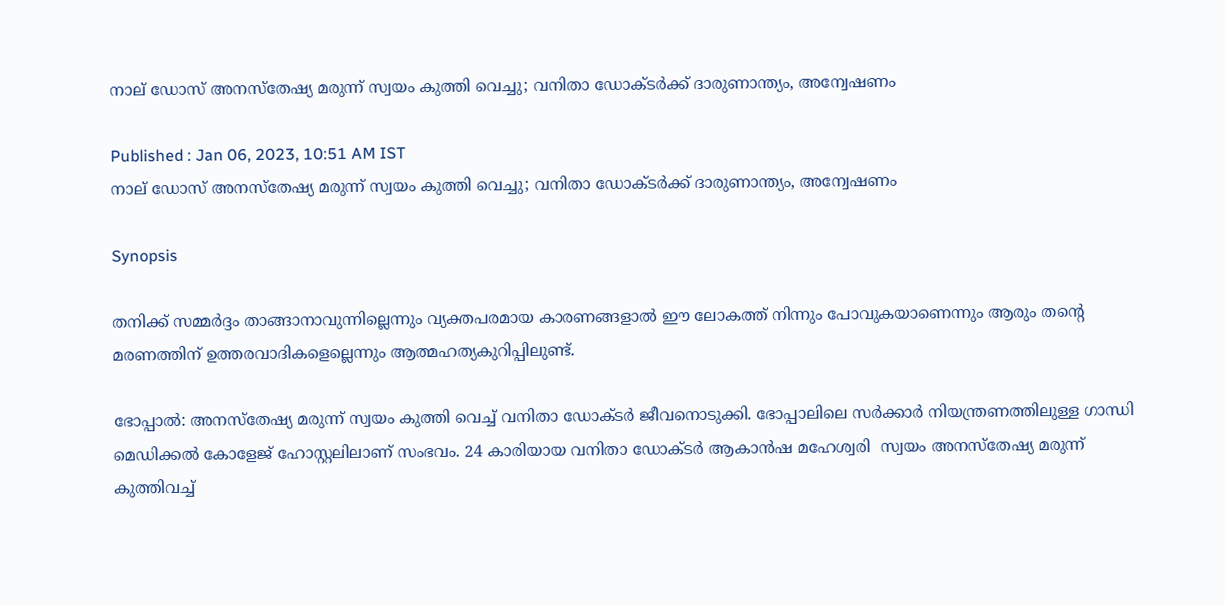നാല് ഡോസ് അനസ്തേഷ്യ മരുന്ന് സ്വയം കുത്തി വെച്ചു; വനിതാ ഡോക്ടർക്ക് ദാരുണാന്ത്യം, അന്വേഷണം

Published : Jan 06, 2023, 10:51 AM IST
നാല് ഡോസ് അനസ്തേഷ്യ മരുന്ന് സ്വയം കുത്തി വെച്ചു; വനിതാ ഡോക്ടർക്ക് ദാരുണാന്ത്യം, അന്വേഷണം

Synopsis

തനിക്ക് സമ്മര്‍ദ്ദം താങ്ങാനാവുന്നില്ലെന്നും വ്യക്തപരമായ കാരണങ്ങളാല്‍ ഈ ലോകത്ത് നിന്നും പോവുകയാണെന്നും ആരും തന്‍റെ മരണത്തിന് ഉത്തരവാദികളെല്ലെന്നും ആത്മഹത്യകുറിപ്പിലുണ്ട്.

ഭോപ്പാൽ: അനസ്തേഷ്യ മരുന്ന് സ്വയം കുത്തി വെച്ച് വനിതാ ഡോക്ടര്‍ ജീവനൊടുക്കി. ഭോപ്പാലിലെ സർക്കാർ നിയന്ത്രണത്തിലുള്ള ഗാന്ധി മെഡിക്കൽ കോളേജ് ഹോസ്റ്റലിലാണ് സംഭവം. 24 കാരിയായ വനിതാ ഡോക്ടർ ആകാൻഷ മഹേശ്വരി  സ്വയം അനസ്തേഷ്യ മരുന്ന് കുത്തിവച്ച്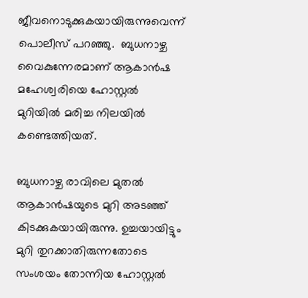ജീവനൊടുക്കുകയായിരുന്നുവെന്ന് പൊലീസ് പറഞ്ഞു.  ബുധനാഴ്ച വൈകുന്നേരമാണ് ആകാൻഷ മഹേശ്വരിയെ ഹോസ്റ്റൽ മുറിയിൽ മരിച്ച നിലയില്‍ കണ്ടെത്തിയത്.

ബുധനാഴ്ച രാവിലെ മുതല്‍ ആകാൻഷയുടെ മുറി അടഞ്ഞ് കിടക്കുകയായിരുന്നു. ഉച്ചയായിട്ടും മുറി തുറക്കാതിരുന്നതോടെ സംശയം തോന്നിയ ഹോസ്റ്റല്‍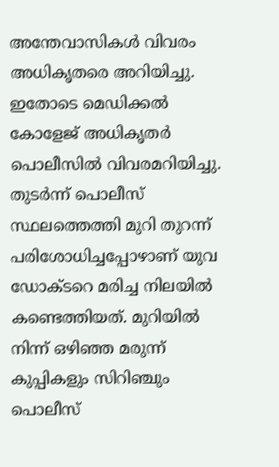അന്തേവാസികള്‍ വിവരം അധികൃതരെ അറിയിച്ചു. ഇതോടെ മെഡിക്കല്‍ കോളേജ് അധികൃതര്‍ പൊലീസില്‍ വിവരമറിയിച്ചു. തുടര്‍ന്ന് പൊലീസ് സ്ഥലത്തെത്തി മുറി തുറന്ന് പരിശോധിച്ചപ്പോഴാണ് യുവ ഡോക്ടറെ മരിച്ച നിലയില്‍ കണ്ടെത്തിയത്. മുറിയിൽ നിന്ന് ഒഴിഞ്ഞ മരുന്ന് കുപ്പികളും സിറിഞ്ചും പൊലീസ്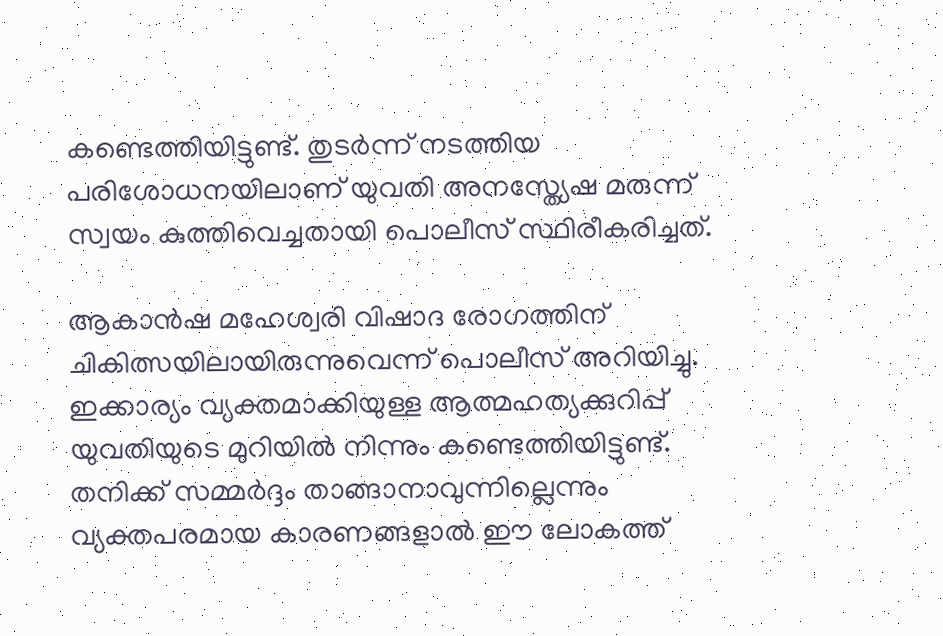കണ്ടെത്തിയിട്ടുണ്ട്. തുടര്‍ന്ന് നടത്തിയ പരിശോധനയിലാണ് യുവതി അനസ്ത്യേഷ മരുന്ന് സ്വയം കുത്തിവെച്ചതായി പൊലീസ് സ്ഥിരീകരിച്ചത്.

ആകാൻഷ മഹേശ്വരി വിഷാദ രോഗത്തിന് ചികിത്സയിലായിരുന്നുവെന്ന് പൊലീസ് അറിയിച്ചു. ഇക്കാര്യം വ്യക്തമാക്കിയുള്ള ആത്മഹത്യക്കുറിപ്പ് യുവതിയുടെ മുറിയില്‍ നിന്നും കണ്ടെത്തിയിട്ടുണ്ട്. തനിക്ക് സമ്മര്‍ദ്ദം താങ്ങാനാവുന്നില്ലെന്നും വ്യക്തപരമായ കാരണങ്ങളാല്‍ ഈ ലോകത്ത്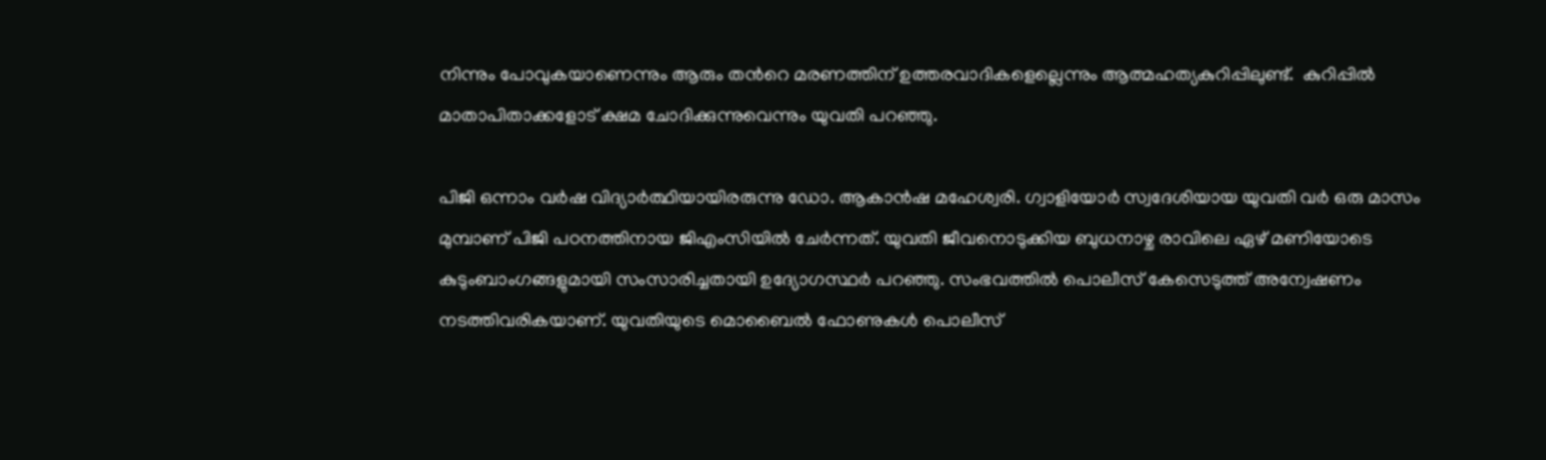നിന്നും പോവുകയാണെന്നും ആരും തന്‍റെ മരണത്തിന് ഉത്തരവാദികളെല്ലെന്നും ആത്മഹത്യകുറിപ്പിലുണ്ട്.  കുറിപ്പിൽ മാതാപിതാക്കളോട് ക്ഷമ ചോദിക്കുന്നുവെന്നും യുവതി പറഞ്ഞു.

പിജി ഒന്നാം വര്‍ഷ വിദ്യാര്‍ത്ഥിയായിരരുന്നു ഡോ. ആകാൻഷ മഹേശ്വരി. ഗ്വാളിയോര്‍ സ്വദേശിയായ യുവതി വർ ഒരു മാസം മുമ്പാണ് പിജി പഠനത്തിനായ ജിഎംസിയിൽ ചേർന്നത്. യുവതി ജീവനൊടുക്കിയ ബുധനാഴ്ച രാവിലെ ഏഴ് മണിയോടെ  കുടുംബാംഗങ്ങളുമായി സംസാരിച്ചതായി ഉദ്യോഗസ്ഥർ പറഞ്ഞു. സംഭവത്തിൽ പൊലീസ് കേസെടുത്ത് അന്വേഷണം നടത്തിവരികയാണ്. യുവതിയുടെ മൊബൈല്‍ ഫോണുകള്‍ പൊലീസ്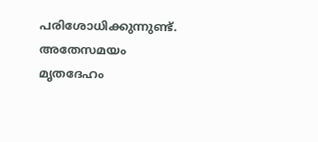പരിശോധിക്കുന്നുണ്ട്. അതേസമയം മൃതദേഹം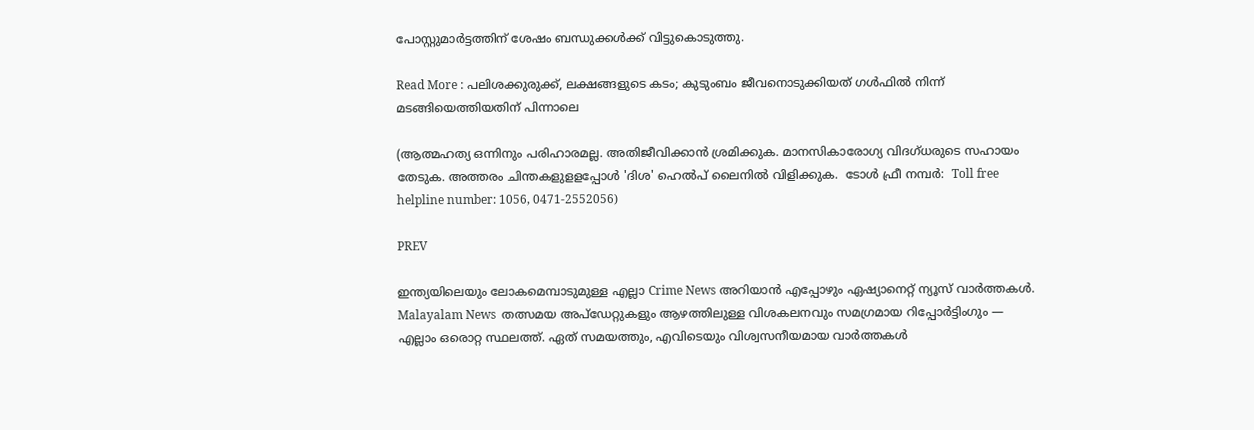പോസ്റ്റുമാര്‍ട്ടത്തിന് ശേഷം ബന്ധുക്കള്‍ക്ക് വിട്ടുകൊടുത്തു.

Read More : പലിശക്കുരുക്ക്, ലക്ഷങ്ങളുടെ കടം; കുടുംബം ജീവനൊടുക്കിയത് ഗള്‍ഫില്‍ നിന്ന് മടങ്ങിയെത്തിയതിന് പിന്നാലെ

(ആത്മഹത്യ ഒന്നിനും പരിഹാരമല്ല. അതിജീവിക്കാൻ ശ്രമിക്കുക. മാനസികാരോഗ്യ വിദഗ്ധരുടെ സഹായം തേടുക. അത്തരം ചിന്തകളുളളപ്പോള്‍ 'ദിശ' ഹെല്‍പ് ലൈനില്‍ വിളിക്കുക.  ടോള്‍ ഫ്രീ നമ്പര്‍:  Toll free helpline number: 1056, 0471-2552056)

PREV

ഇന്ത്യയിലെയും ലോകമെമ്പാടുമുള്ള എല്ലാ Crime News അറിയാൻ എപ്പോഴും ഏഷ്യാനെറ്റ് ന്യൂസ് വാർത്തകൾ. Malayalam News  തത്സമയ അപ്‌ഡേറ്റുകളും ആഴത്തിലുള്ള വിശകലനവും സമഗ്രമായ റിപ്പോർട്ടിംഗും — എല്ലാം ഒരൊറ്റ സ്ഥലത്ത്. ഏത് സമയത്തും, എവിടെയും വിശ്വസനീയമായ വാർത്തകൾ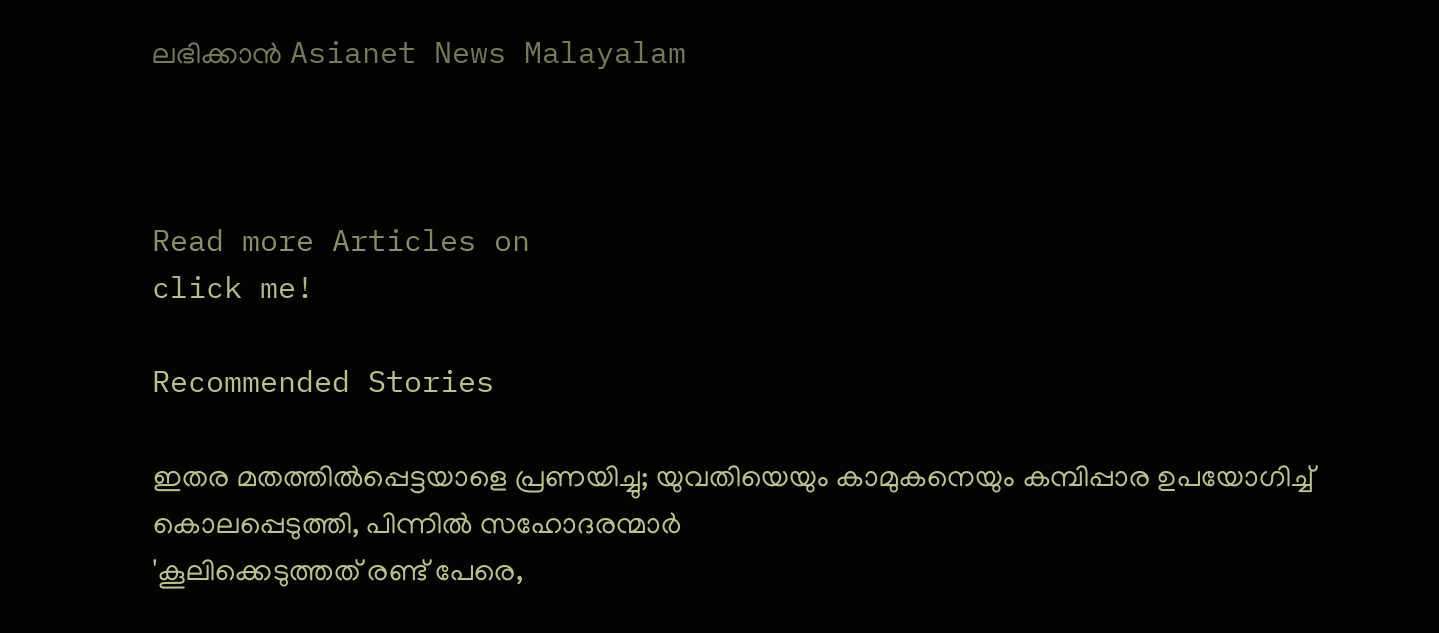ലഭിക്കാൻ Asianet News Malayalam



Read more Articles on
click me!

Recommended Stories

ഇതര മതത്തില്‍പ്പെട്ടയാളെ പ്രണയിച്ചു; യുവതിയെയും കാമുകനെയും കമ്പിപ്പാര ഉപയോഗിച്ച് കൊലപ്പെടുത്തി, പിന്നില്‍ സഹോദരന്മാര്‍
'കൂലിക്കെടുത്തത് രണ്ട് പേരെ,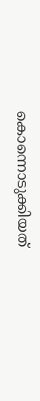കൊന്നൊടുക്കിയത്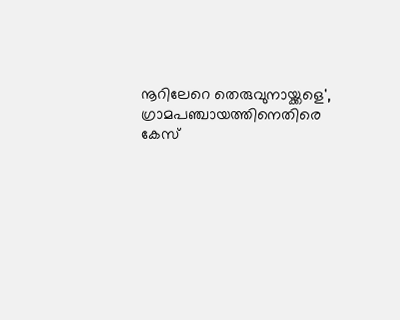നൂറിലേറെ തെരുവുനായ്ക്കളെ', ഗ്രാമപഞ്ചായത്തിനെതിരെ കേസ്